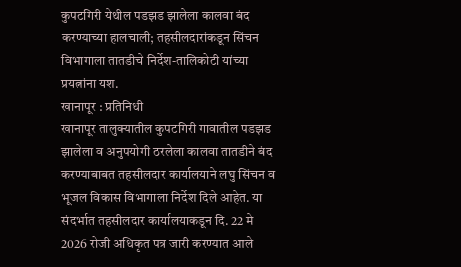कुपटगिरी येथील पडझड झालेला कालवा बंद करण्याच्या हालचाली; तहसीलदारांकडून सिंचन विभागाला तातडीचे निर्देश-तालिकोटी यांच्या प्रयत्नांना यश.
खानापूर : प्रतिनिधी
खानापूर तालुक्यातील कुपटगिरी गावातील पडझड झालेला व अनुपयोगी ठरलेला कालवा तातडीने बंद करण्याबाबत तहसीलदार कार्यालयाने लघु सिंचन व भूजल विकास विभागाला निर्देश दिले आहेत. या संदर्भात तहसीलदार कार्यालयाकडून दि. 22 मे 2026 रोजी अधिकृत पत्र जारी करण्यात आले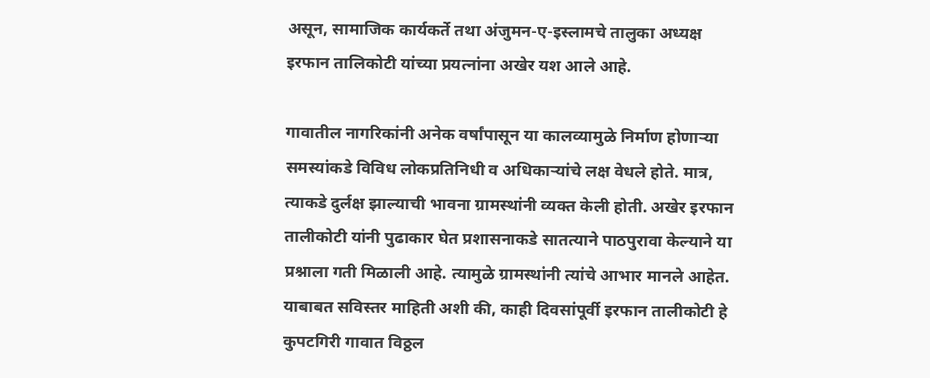असून, सामाजिक कार्यकर्ते तथा अंजुमन-ए-इस्लामचे तालुका अध्यक्ष इरफान तालिकोटी यांच्या प्रयत्नांना अखेर यश आले आहे.

गावातील नागरिकांनी अनेक वर्षांपासून या कालव्यामुळे निर्माण होणाऱ्या समस्यांकडे विविध लोकप्रतिनिधी व अधिकाऱ्यांचे लक्ष वेधले होते. मात्र, त्याकडे दुर्लक्ष झाल्याची भावना ग्रामस्थांनी व्यक्त केली होती. अखेर इरफान तालीकोटी यांनी पुढाकार घेत प्रशासनाकडे सातत्याने पाठपुरावा केल्याने या प्रश्नाला गती मिळाली आहे. त्यामुळे ग्रामस्थांनी त्यांचे आभार मानले आहेत.
याबाबत सविस्तर माहिती अशी की, काही दिवसांपूर्वी इरफान तालीकोटी हे कुपटगिरी गावात विठ्ठल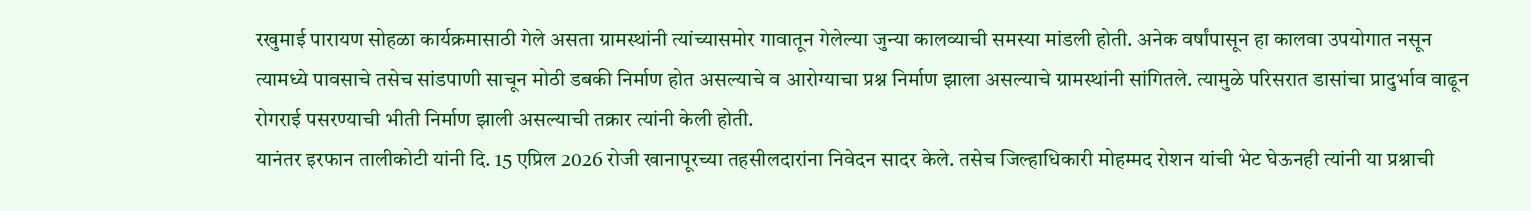रखुमाई पारायण सोहळा कार्यक्रमासाठी गेले असता ग्रामस्थांनी त्यांच्यासमोर गावातून गेलेल्या जुन्या कालव्याची समस्या मांडली होती. अनेक वर्षांपासून हा कालवा उपयोगात नसून त्यामध्ये पावसाचे तसेच सांडपाणी साचून मोठी डबकी निर्माण होत असल्याचे व आरोग्याचा प्रश्न निर्माण झाला असल्याचे ग्रामस्थांनी सांगितले. त्यामुळे परिसरात डासांचा प्रादुर्भाव वाढून रोगराई पसरण्याची भीती निर्माण झाली असल्याची तक्रार त्यांनी केली होती.
यानंतर इरफान तालीकोटी यांनी दि. 15 एप्रिल 2026 रोजी खानापूरच्या तहसीलदारांना निवेदन सादर केले. तसेच जिल्हाधिकारी मोहम्मद रोशन यांची भेट घेऊनही त्यांनी या प्रश्नाची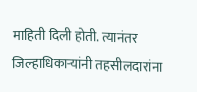माहिती दिली होती. त्यानंतर जिल्हाधिकाऱ्यांनी तहसीलदारांना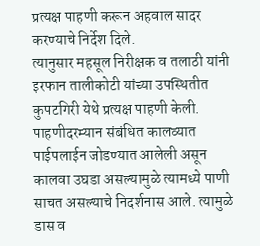प्रत्यक्ष पाहणी करून अहवाल सादर करण्याचे निर्देश दिले.
त्यानुसार महसूल निरीक्षक व तलाठी यांनी इरफान तालीकोटी यांच्या उपस्थितीत कुपटगिरी येथे प्रत्यक्ष पाहणी केली. पाहणीदरम्यान संबंधित कालव्यात पाईपलाईन जोडण्यात आलेली असून कालवा उघडा असल्यामुळे त्यामध्ये पाणी साचत असल्याचे निदर्शनास आले. त्यामुळे डास व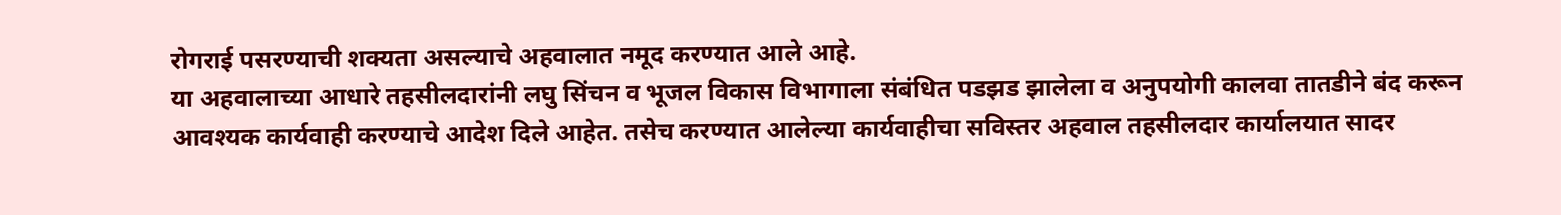रोगराई पसरण्याची शक्यता असल्याचे अहवालात नमूद करण्यात आले आहे.
या अहवालाच्या आधारे तहसीलदारांनी लघु सिंचन व भूजल विकास विभागाला संबंधित पडझड झालेला व अनुपयोगी कालवा तातडीने बंद करून आवश्यक कार्यवाही करण्याचे आदेश दिले आहेत. तसेच करण्यात आलेल्या कार्यवाहीचा सविस्तर अहवाल तहसीलदार कार्यालयात सादर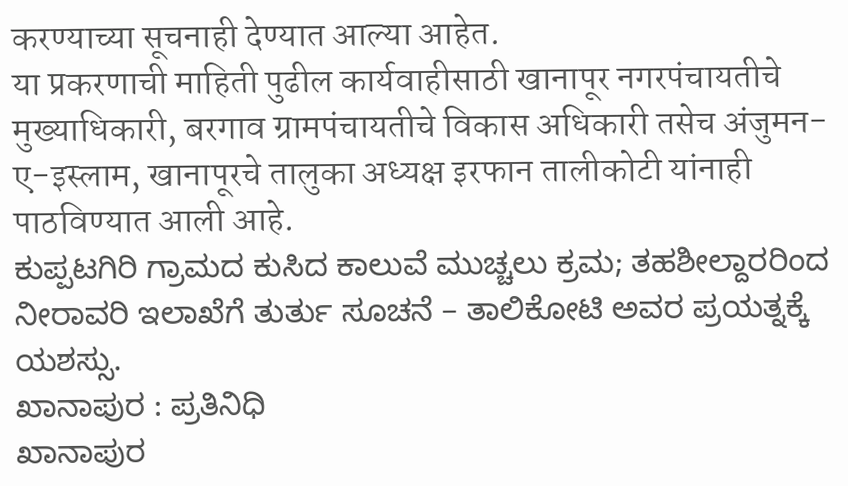करण्याच्या सूचनाही देण्यात आल्या आहेत.
या प्रकरणाची माहिती पुढील कार्यवाहीसाठी खानापूर नगरपंचायतीचे मुख्याधिकारी, बरगाव ग्रामपंचायतीचे विकास अधिकारी तसेच अंजुमन-ए-इस्लाम, खानापूरचे तालुका अध्यक्ष इरफान तालीकोटी यांनाही पाठविण्यात आली आहे.
ಕುಪ್ಪಟಗಿರಿ ಗ್ರಾಮದ ಕುಸಿದ ಕಾಲುವೆ ಮುಚ್ಚಲು ಕ್ರಮ; ತಹಶೀಲ್ದಾರರಿಂದ ನೀರಾವರಿ ಇಲಾಖೆಗೆ ತುರ್ತು ಸೂಚನೆ – ತಾಲಿಕೋಟಿ ಅವರ ಪ್ರಯತ್ನಕ್ಕೆ ಯಶಸ್ಸು.
ಖಾನಾಪುರ : ಪ್ರತಿನಿಧಿ
ಖಾನಾಪುರ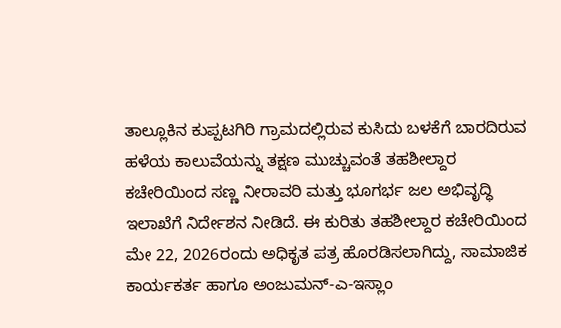ತಾಲ್ಲೂಕಿನ ಕುಪ್ಪಟಗಿರಿ ಗ್ರಾಮದಲ್ಲಿರುವ ಕುಸಿದು ಬಳಕೆಗೆ ಬಾರದಿರುವ ಹಳೆಯ ಕಾಲುವೆಯನ್ನು ತಕ್ಷಣ ಮುಚ್ಚುವಂತೆ ತಹಶೀಲ್ದಾರ ಕಚೇರಿಯಿಂದ ಸಣ್ಣ ನೀರಾವರಿ ಮತ್ತು ಭೂಗರ್ಭ ಜಲ ಅಭಿವೃದ್ಧಿ ಇಲಾಖೆಗೆ ನಿರ್ದೇಶನ ನೀಡಿದೆ. ಈ ಕುರಿತು ತಹಶೀಲ್ದಾರ ಕಚೇರಿಯಿಂದ ಮೇ 22, 2026ರಂದು ಅಧಿಕೃತ ಪತ್ರ ಹೊರಡಿಸಲಾಗಿದ್ದು, ಸಾಮಾಜಿಕ ಕಾರ್ಯಕರ್ತ ಹಾಗೂ ಅಂಜುಮನ್-ಎ-ಇಸ್ಲಾಂ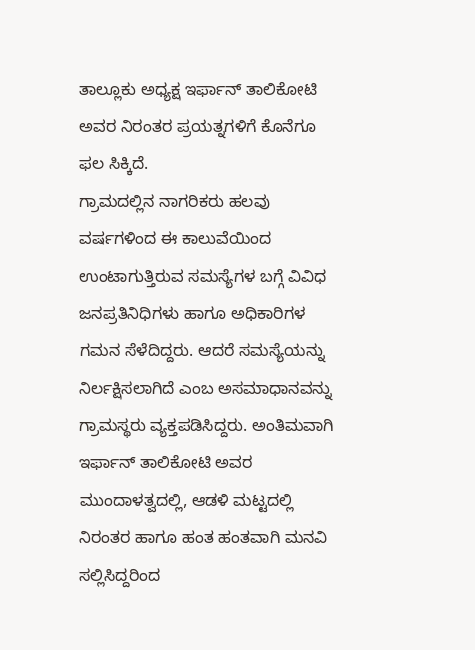ತಾಲ್ಲೂಕು ಅಧ್ಯಕ್ಷ ಇರ್ಫಾನ್ ತಾಲಿಕೋಟಿ ಅವರ ನಿರಂತರ ಪ್ರಯತ್ನಗಳಿಗೆ ಕೊನೆಗೂ ಫಲ ಸಿಕ್ಕಿದೆ.
ಗ್ರಾಮದಲ್ಲಿನ ನಾಗರಿಕರು ಹಲವು ವರ್ಷಗಳಿಂದ ಈ ಕಾಲುವೆಯಿಂದ ಉಂಟಾಗುತ್ತಿರುವ ಸಮಸ್ಯೆಗಳ ಬಗ್ಗೆ ವಿವಿಧ ಜನಪ್ರತಿನಿಧಿಗಳು ಹಾಗೂ ಅಧಿಕಾರಿಗಳ ಗಮನ ಸೆಳೆದಿದ್ದರು. ಆದರೆ ಸಮಸ್ಯೆಯನ್ನು ನಿರ್ಲಕ್ಷಿಸಲಾಗಿದೆ ಎಂಬ ಅಸಮಾಧಾನವನ್ನು ಗ್ರಾಮಸ್ಥರು ವ್ಯಕ್ತಪಡಿಸಿದ್ದರು. ಅಂತಿಮವಾಗಿ ಇರ್ಫಾನ್ ತಾಲಿಕೋಟಿ ಅವರ ಮುಂದಾಳತ್ವದಲ್ಲಿ, ಆಡಳಿ ಮಟ್ಟದಲ್ಲಿ ನಿರಂತರ ಹಾಗೂ ಹಂತ ಹಂತವಾಗಿ ಮನವಿ ಸಲ್ಲಿಸಿದ್ದರಿಂದ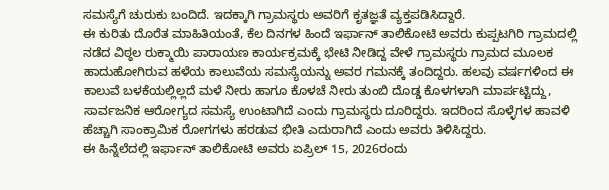ಸಮಸ್ಯೆಗೆ ಚುರುಕು ಬಂದಿದೆ. ಇದಕ್ಕಾಗಿ ಗ್ರಾಮಸ್ಥರು ಅವರಿಗೆ ಕೃತಜ್ಞತೆ ವ್ಯಕ್ತಪಡಿಸಿದ್ದಾರೆ.
ಈ ಕುರಿತು ದೊರೆತ ಮಾಹಿತಿಯಂತೆ, ಕೆಲ ದಿನಗಳ ಹಿಂದೆ ಇರ್ಫಾನ್ ತಾಲಿಕೋಟಿ ಅವರು ಕುಪ್ಪಟಗಿರಿ ಗ್ರಾಮದಲ್ಲಿ ನಡೆದ ವಿಠ್ಠಲ ರುಕ್ಮಾಯಿ ಪಾರಾಯಣ ಕಾರ್ಯಕ್ರಮಕ್ಕೆ ಭೇಟಿ ನೀಡಿದ್ದ ವೇಳೆ ಗ್ರಾಮಸ್ಥರು ಗ್ರಾಮದ ಮೂಲಕ ಹಾದುಹೋಗಿರುವ ಹಳೆಯ ಕಾಲುವೆಯ ಸಮಸ್ಯೆಯನ್ನು ಅವರ ಗಮನಕ್ಕೆ ತಂದಿದ್ದರು. ಹಲವು ವರ್ಷಗಳಿಂದ ಈ ಕಾಲುವೆ ಬಳಕೆಯಲ್ಲಿಲ್ಲದೆ ಮಳೆ ನೀರು ಹಾಗೂ ಕೊಳಚೆ ನೀರು ತುಂಬಿ ದೊಡ್ಡ ಕೊಳಗಳಾಗಿ ಮಾರ್ಪಟ್ಟಿದ್ದು, ಸಾರ್ವಜನಿಕ ಆರೋಗ್ಯದ ಸಮಸ್ಯೆ ಉಂಟಾಗಿದೆ ಎಂದು ಗ್ರಾಮಸ್ಥರು ದೂರಿದ್ದರು. ಇದರಿಂದ ಸೊಳ್ಳೆಗಳ ಹಾವಳಿ ಹೆಚ್ಚಾಗಿ ಸಾಂಕ್ರಾಮಿಕ ರೋಗಗಳು ಹರಡುವ ಭೀತಿ ಎದುರಾಗಿದೆ ಎಂದು ಅವರು ತಿಳಿಸಿದ್ದರು.
ಈ ಹಿನ್ನೆಲೆದಲ್ಲಿ ಇರ್ಫಾನ್ ತಾಲಿಕೋಟಿ ಅವರು ಏಪ್ರಿಲ್ 15, 2026ರಂದು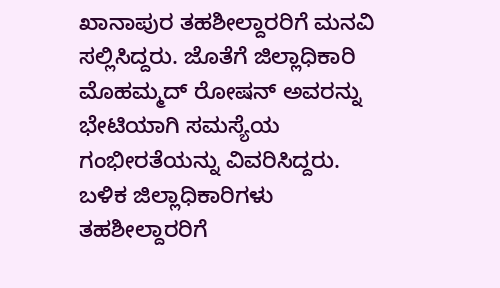ಖಾನಾಪುರ ತಹಶೀಲ್ದಾರರಿಗೆ ಮನವಿ ಸಲ್ಲಿಸಿದ್ದರು. ಜೊತೆಗೆ ಜಿಲ್ಲಾಧಿಕಾರಿ ಮೊಹಮ್ಮದ್ ರೋಷನ್ ಅವರನ್ನು ಭೇಟಿಯಾಗಿ ಸಮಸ್ಯೆಯ ಗಂಭೀರತೆಯನ್ನು ವಿವರಿಸಿದ್ದರು. ಬಳಿಕ ಜಿಲ್ಲಾಧಿಕಾರಿಗಳು ತಹಶೀಲ್ದಾರರಿಗೆ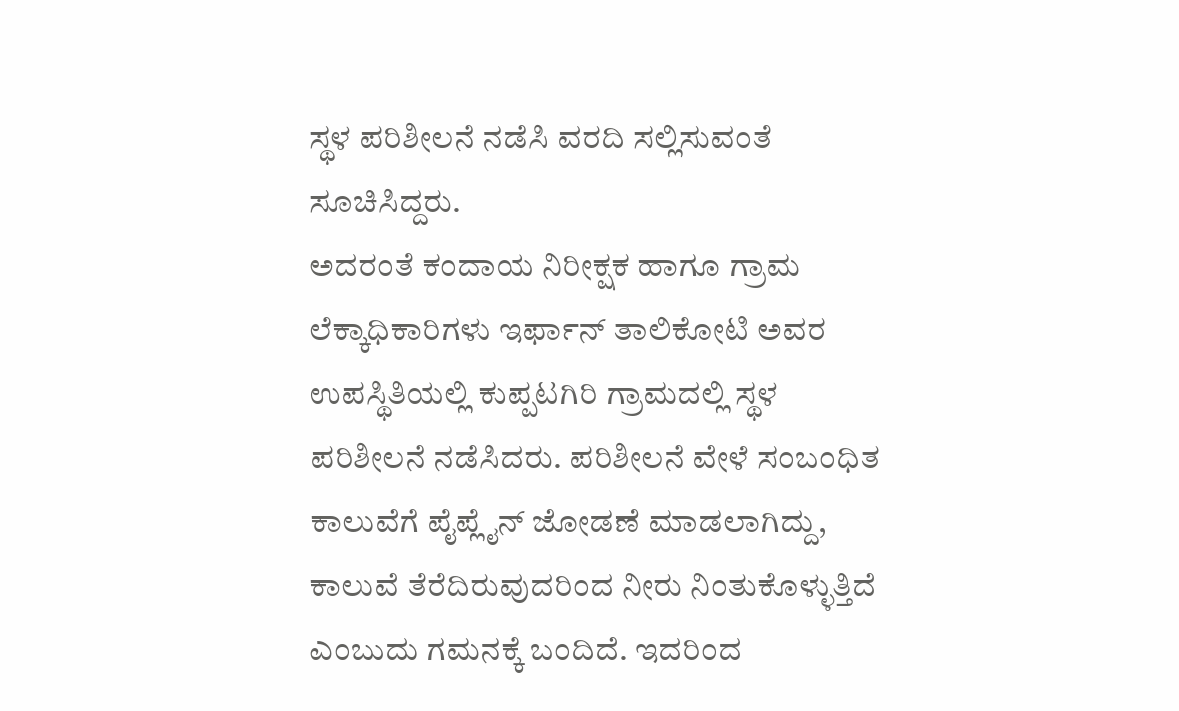ಸ್ಥಳ ಪರಿಶೀಲನೆ ನಡೆಸಿ ವರದಿ ಸಲ್ಲಿಸುವಂತೆ ಸೂಚಿಸಿದ್ದರು.
ಅದರಂತೆ ಕಂದಾಯ ನಿರೀಕ್ಷಕ ಹಾಗೂ ಗ್ರಾಮ ಲೆಕ್ಕಾಧಿಕಾರಿಗಳು ಇರ್ಫಾನ್ ತಾಲಿಕೋಟಿ ಅವರ ಉಪಸ್ಥಿತಿಯಲ್ಲಿ ಕುಪ್ಪಟಗಿರಿ ಗ್ರಾಮದಲ್ಲಿ ಸ್ಥಳ ಪರಿಶೀಲನೆ ನಡೆಸಿದರು. ಪರಿಶೀಲನೆ ವೇಳೆ ಸಂಬಂಧಿತ ಕಾಲುವೆಗೆ ಪೈಪ್ಲೈನ್ ಜೋಡಣೆ ಮಾಡಲಾಗಿದ್ದು, ಕಾಲುವೆ ತೆರೆದಿರುವುದರಿಂದ ನೀರು ನಿಂತುಕೊಳ್ಳುತ್ತಿದೆ ಎಂಬುದು ಗಮನಕ್ಕೆ ಬಂದಿದೆ. ಇದರಿಂದ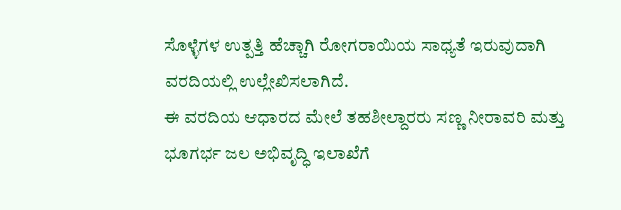ಸೊಳ್ಳೆಗಳ ಉತ್ಪತ್ತಿ ಹೆಚ್ಚಾಗಿ ರೋಗರಾಯಿಯ ಸಾಧ್ಯತೆ ಇರುವುದಾಗಿ ವರದಿಯಲ್ಲಿ ಉಲ್ಲೇಖಿಸಲಾಗಿದೆ.
ಈ ವರದಿಯ ಆಧಾರದ ಮೇಲೆ ತಹಶೀಲ್ದಾರರು ಸಣ್ಣ ನೀರಾವರಿ ಮತ್ತು ಭೂಗರ್ಭ ಜಲ ಅಭಿವೃದ್ಧಿ ಇಲಾಖೆಗೆ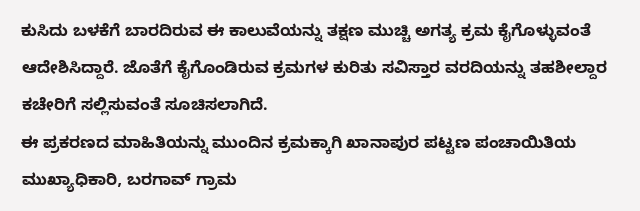ಕುಸಿದು ಬಳಕೆಗೆ ಬಾರದಿರುವ ಈ ಕಾಲುವೆಯನ್ನು ತಕ್ಷಣ ಮುಚ್ಚಿ ಅಗತ್ಯ ಕ್ರಮ ಕೈಗೊಳ್ಳುವಂತೆ ಆದೇಶಿಸಿದ್ದಾರೆ. ಜೊತೆಗೆ ಕೈಗೊಂಡಿರುವ ಕ್ರಮಗಳ ಕುರಿತು ಸವಿಸ್ತಾರ ವರದಿಯನ್ನು ತಹಶೀಲ್ದಾರ ಕಚೇರಿಗೆ ಸಲ್ಲಿಸುವಂತೆ ಸೂಚಿಸಲಾಗಿದೆ.
ಈ ಪ್ರಕರಣದ ಮಾಹಿತಿಯನ್ನು ಮುಂದಿನ ಕ್ರಮಕ್ಕಾಗಿ ಖಾನಾಪುರ ಪಟ್ಟಣ ಪಂಚಾಯಿತಿಯ ಮುಖ್ಯಾಧಿಕಾರಿ, ಬರಗಾವ್ ಗ್ರಾಮ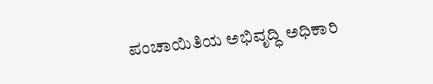ಪಂಚಾಯಿತಿಯ ಅಭಿವೃದ್ಧಿ ಅಧಿಕಾರಿ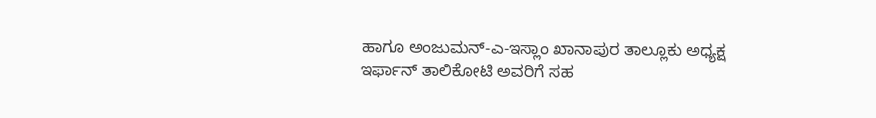ಹಾಗೂ ಅಂಜುಮನ್-ಎ-ಇಸ್ಲಾಂ ಖಾನಾಪುರ ತಾಲ್ಲೂಕು ಅಧ್ಯಕ್ಷ ಇರ್ಫಾನ್ ತಾಲಿಕೋಟಿ ಅವರಿಗೆ ಸಹ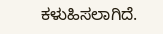ಕಳುಹಿಸಲಾಗಿದೆ.